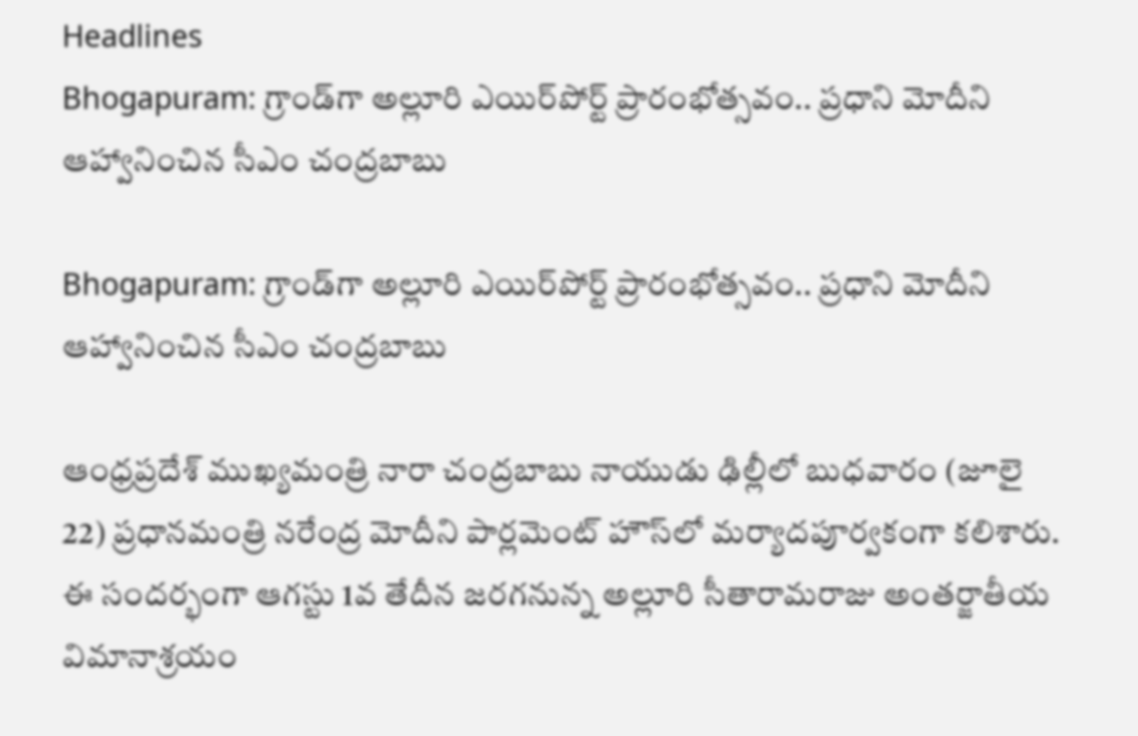Headlines
Bhogapuram: గ్రాండ్‌గా అల్లూరి ఎయిర్‌పోర్ట్ ప్రారంభోత్సవం.. ప్రధాని మోదీని ఆహ్వానించిన సీఎం చంద్రబాబు

Bhogapuram: గ్రాండ్‌గా అల్లూరి ఎయిర్‌పోర్ట్ ప్రారంభోత్సవం.. ప్రధాని మోదీని ఆహ్వానించిన సీఎం చంద్రబాబు

ఆంధ్రప్రదేశ్ ముఖ్యమంత్రి నారా చంద్రబాబు నాయుడు ఢిల్లీలో బుధవారం (జూలై 22) ప్రధానమంత్రి నరేంద్ర మోదీని పార్లమెంట్ హౌస్‌లో మర్యాదపూర్వకంగా కలిశారు. ఈ సందర్భంగా ఆగస్టు 1వ తేదీన జరగనున్న అల్లూరి సీతారామరాజు అంతర్జాతీయ విమానాశ్రయం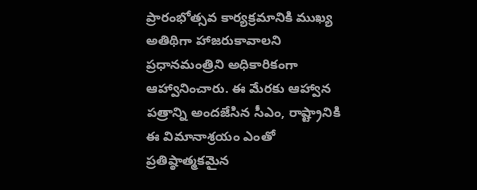ప్రారంభోత్సవ కార్యక్రమానికి ముఖ్య అతిథిగా హాజరుకావాలని ప్రధానమంత్రిని అధికారికంగా ఆహ్వానించారు. ఈ మేరకు ఆహ్వాన పత్రాన్ని అందజేసిన సీఎం, రాష్ట్రానికి ఈ విమానాశ్రయం ఎంతో ప్రతిష్ఠాత్మకమైన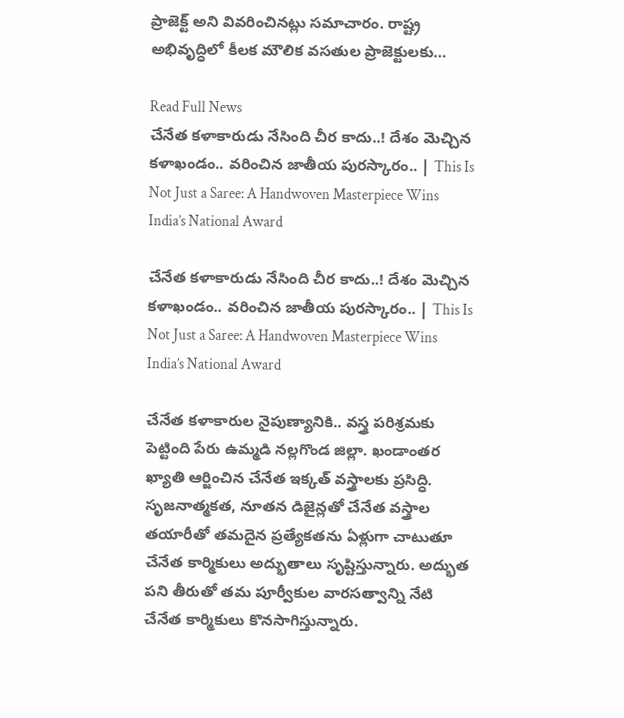ప్రాజెక్ట్ అని వివరించినట్లు సమాచారం. రాష్ట్ర అభివృద్ధిలో కీలక మౌలిక వసతుల ప్రాజెక్టులకు…

Read Full News
చేనేత కళాకారుడు నేసింది చీర కాదు..! దేశం మెచ్చిన కళాఖండం.. వరించిన జాతీయ పురస్కారం.. | This Is Not Just a Saree: A Handwoven Masterpiece Wins India’s National Award

చేనేత కళాకారుడు నేసింది చీర కాదు..! దేశం మెచ్చిన కళాఖండం.. వరించిన జాతీయ పురస్కారం.. | This Is Not Just a Saree: A Handwoven Masterpiece Wins India’s National Award

చేనేత కళాకారుల నైపుణ్యానికి.. వస్త్ర పరిశ్రమకు పెట్టింది పేరు ఉమ్మడి నల్లగొండ జిల్లా. ఖండాంతర ఖ్యాతి ఆర్జించిన చేనేత ఇక్కత్ వస్త్రాలకు ప్రసిద్ధి. సృజనాత్మకత, నూతన డిజైన్లతో చేనేత వస్త్రాల తయారీతో తమదైన ప్రత్యేకతను ఏళ్లుగా చాటుతూ చేనేత కార్మికులు అద్భుతాలు సృష్టిస్తున్నారు. అద్భుత పని తీరుతో తమ పూర్వీకుల వారసత్వాన్ని నేటి చేనేత కార్మికులు కొనసాగిస్తున్నారు.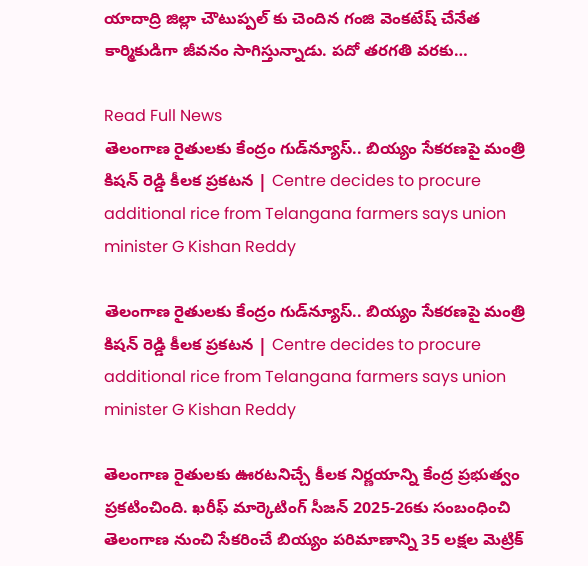యాదాద్రి జిల్లా చౌటుప్పల్ కు చెందిన గంజి వెంకటేష్ చేనేత కార్మికుడిగా జీవనం సాగిస్తున్నాడు. పదో తరగతి వరకు…

Read Full News
తెలంగాణ రైతులకు కేంద్రం గుడ్‌న్యూస్.. బియ్యం సేకరణపై మంత్రి కిషన్ రెడ్డి కీలక ప్రకటన | Centre decides to procure additional rice from Telangana farmers says union minister G Kishan Reddy

తెలంగాణ రైతులకు కేంద్రం గుడ్‌న్యూస్.. బియ్యం సేకరణపై మంత్రి కిషన్ రెడ్డి కీలక ప్రకటన | Centre decides to procure additional rice from Telangana farmers says union minister G Kishan Reddy

తెలంగాణ రైతులకు ఊరటనిచ్చే కీలక నిర్ణయాన్ని కేంద్ర ప్రభుత్వం ప్రకటించింది. ఖరీఫ్ మార్కెటింగ్ సీజన్ 2025-26కు సంబంధించి తెలంగాణ నుంచి సేకరించే బియ్యం పరిమాణాన్ని 35 లక్షల మెట్రిక్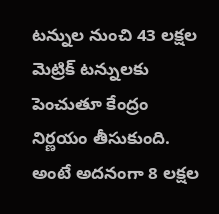టన్నుల నుంచి 43 లక్షల మెట్రిక్ టన్నులకు పెంచుతూ కేంద్రం నిర్ణయం తీసుకుంది. అంటే అదనంగా 8 లక్షల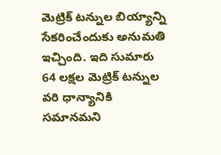మెట్రిక్ టన్నుల బియ్యాన్ని సేకరించేందుకు అనుమతి ఇచ్చింది. ఇది సుమారు 64 లక్షల మెట్రిక్ టన్నుల వరి ధాన్యానికి సమానమని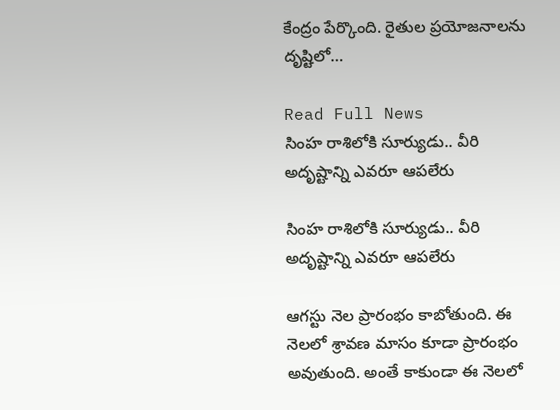కేంద్రం పేర్కొంది. రైతుల ప్రయోజనాలను దృష్టిలో…

Read Full News
సింహ రాశిలోకి సూర్యుడు.. వీరి అదృష్టాన్ని ఎవరూ ఆపలేరు

సింహ రాశిలోకి సూర్యుడు.. వీరి అదృష్టాన్ని ఎవరూ ఆపలేరు

ఆగస్టు నెల ప్రారంభం కాబోతుంది. ఈ నెలలో శ్రావణ మాసం కూడా ప్రారంభం అవుతుంది. అంతే కాకుండా ఈ నెలలో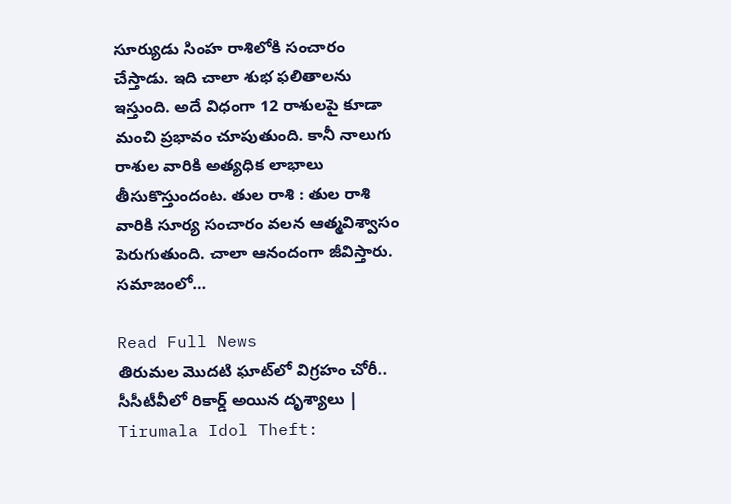సూర్యుడు సింహ రాశిలోకి సంచారం చేస్తాడు. ఇది చాలా శుభ ఫలితాలను ఇస్తుంది. అదే విధంగా 12 రాశులపై కూడా మంచి ప్రభావం చూపుతుంది. కానీ నాలుగు రాశుల వారికి అత్యధిక లాభాలు తీసుకొస్తుందంట. తుల రాశి : తుల రాశి వారికి సూర్య సంచారం వలన ఆత్మవిశ్వాసం పెరుగుతుంది. చాలా ఆనందంగా జీవిస్తారు. సమాజంలో…

Read Full News
తిరుమల మొదటి ఘాట్‌లో విగ్రహం చోరీ.. సీసీటీవీలో రికార్డ్ అయిన దృశ్యాలు | Tirumala Idol Theft: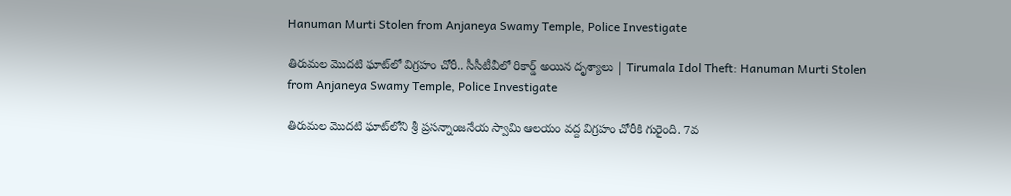Hanuman Murti Stolen from Anjaneya Swamy Temple, Police Investigate

తిరుమల మొదటి ఘాట్‌లో విగ్రహం చోరీ.. సీసీటీవీలో రికార్డ్ అయిన దృశ్యాలు | Tirumala Idol Theft: Hanuman Murti Stolen from Anjaneya Swamy Temple, Police Investigate

తిరుమల మొదటి ఘాట్‌లోని శ్రీ ప్రసన్నాంజనేయ స్వామి ఆలయం వద్ద విగ్రహం చోరీకి గురైంది. 7వ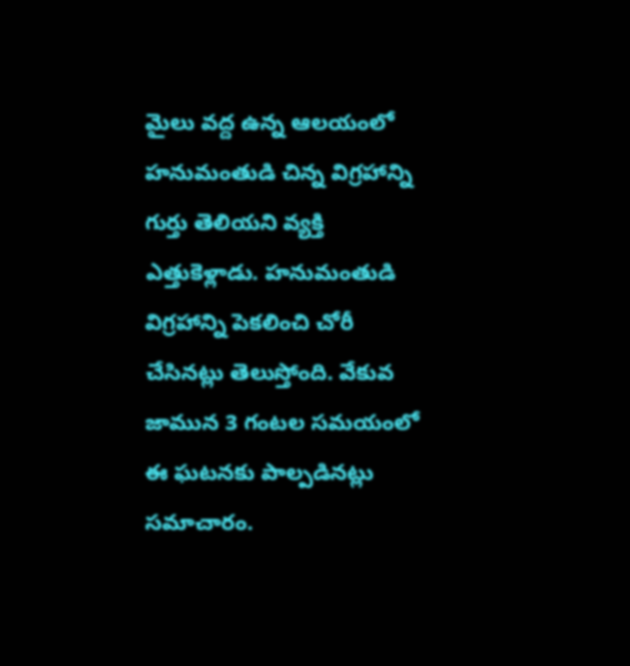మైలు వద్ద ఉన్న ఆలయంలో హనుమంతుడి చిన్న విగ్రహాన్ని గుర్తు తెలియని వ్యక్తి ఎత్తుకెళ్లాడు. హనుమంతుడి విగ్రహాన్ని పెకలించి చోరీ చేసినట్లు తెలుస్తోంది. వేకువ జామున 3 గంటల సమయంలో ఈ ఘటనకు పాల్పడినట్లు సమాచారం.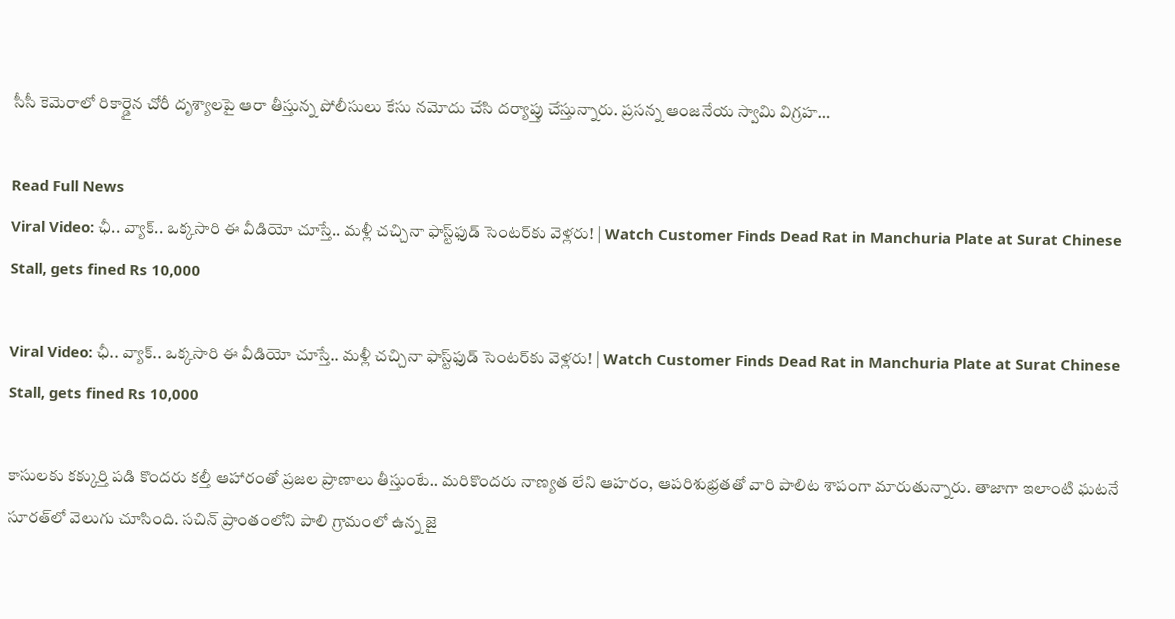సీసీ కెమెరాలో రికార్డైన చోరీ దృశ్యాలపై ఆరా తీస్తున్న పోలీసులు కేసు నమోదు చేసి దర్యాప్తు చేస్తున్నారు. ప్రసన్న ఆంజనేయ స్వామి విగ్రహ…

Read Full News
Viral Video: ఛీ.. వ్యాక్.. ఒక్కసారి ఈ వీడియో చూస్తే.. మళ్లీ చచ్చినా ఫాస్ట్‌ఫుడ్‌ సెంటర్‌కు వెళ్లరు! | Watch Customer Finds Dead Rat in Manchuria Plate at Surat Chinese Stall, gets fined Rs 10,000

Viral Video: ఛీ.. వ్యాక్.. ఒక్కసారి ఈ వీడియో చూస్తే.. మళ్లీ చచ్చినా ఫాస్ట్‌ఫుడ్‌ సెంటర్‌కు వెళ్లరు! | Watch Customer Finds Dead Rat in Manchuria Plate at Surat Chinese Stall, gets fined Rs 10,000

కాసులకు కక్కుర్తి పడి కొందరు కల్తీ ఆహారంతో ప్రజల ప్రాణాలు తీస్తుంటే.. మరికొందరు నాణ్యత లేని ఆహరం, ఆపరిశుభ్రతతో వారి పాలిట శాపంగా మారుతున్నారు. తాజాగా ఇలాంటి ఘటనే సూరత్‌లో వెలుగు చూసింది. సచిన్ ప్రాంతంలోని పాలి గ్రామంలో ఉన్న జై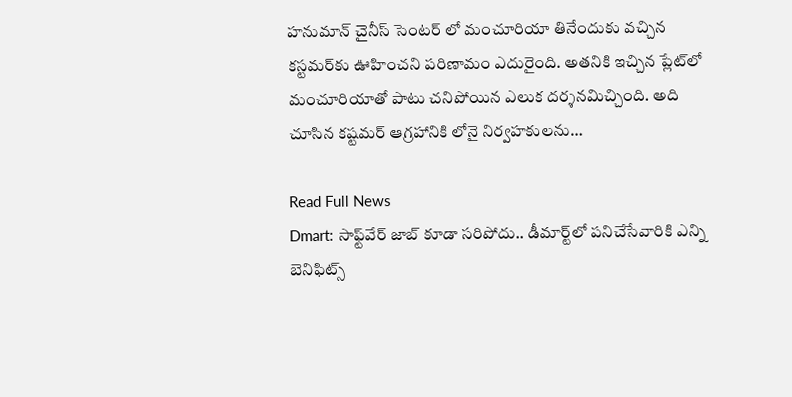హనుమాన్ చైనీస్ సెంటర్ లో మంచూరియా తినేందుకు వచ్చిన కస్టమర్‌కు ఊహించని పరిణామం ఎదురైంది. అతనికి ఇచ్చిన ప్లేట్‌లో మంచూరియాతో పాటు చనిపోయిన ఎలుక దర్శనమిచ్చింది. అది చూసిన కష్టమర్ ఆగ్రహానికి లోనై నిర్వహకులను…

Read Full News
Dmart: సాఫ్ట్‌వేర్ జాబ్ కూడా సరిపోదు.. డీమార్ట్‌లో పనిచేసేవారికి ఎన్ని బెనిఫిట్స్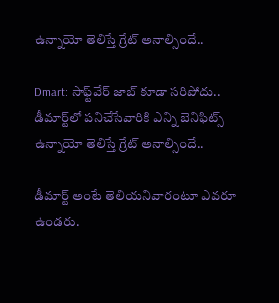ఉన్నాయో తెలిస్తే గ్రేట్ అనాల్సిందే..

Dmart: సాఫ్ట్‌వేర్ జాబ్ కూడా సరిపోదు.. డీమార్ట్‌లో పనిచేసేవారికి ఎన్ని బెనిఫిట్స్ ఉన్నాయో తెలిస్తే గ్రేట్ అనాల్సిందే..

డీమార్ట్ అంటే తెలియనివారంటూ ఎవరూ ఉండరు.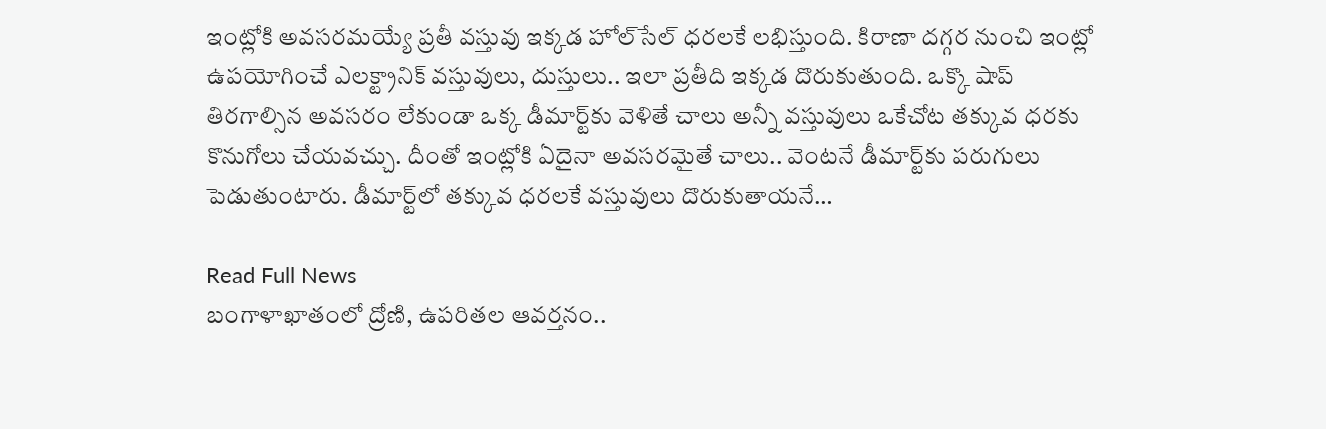ఇంట్లోకి అవసరమయ్యే ప్రతీ వస్తువు ఇక్కడ హోల్‌సేల్ ధరలకే లభిస్తుంది. కిరాణా దగ్గర నుంచి ఇంట్లో ఉపయోగించే ఎలక్ట్రానిక్ వస్తువులు, దుస్తులు.. ఇలా ప్రతీది ఇక్కడ దొరుకుతుంది. ఒక్కొ షాప్ తిరగాల్సిన అవసరం లేకుండా ఒక్క డీమార్ట్‌కు వెళితే చాలు అన్నీ వస్తువులు ఒకేచోట తక్కువ ధరకు కొనుగోలు చేయవచ్చు. దీంతో ఇంట్లోకి ఏదైనా అవసరమైతే చాలు.. వెంటనే డీమార్ట్‌కు పరుగులు పెడుతుంటారు. డీమార్ట్‌లో తక్కువ ధరలకే వస్తువులు దొరుకుతాయనే…

Read Full News
బంగాళాఖాతంలో ద్రోణి, ఉపరితల ఆవర్తనం..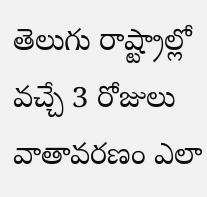తెలుగు రాష్ట్రాల్లో వచ్చే 3 రోజులు వాతావరణం ఎలా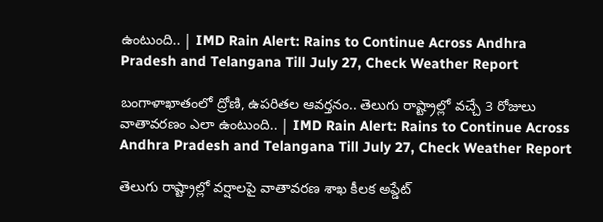ఉంటుంది.. | IMD Rain Alert: Rains to Continue Across Andhra Pradesh and Telangana Till July 27, Check Weather Report

బంగాళాఖాతంలో ద్రోణి, ఉపరితల ఆవర్తనం.. తెలుగు రాష్ట్రాల్లో వచ్చే 3 రోజులు వాతావరణం ఎలా ఉంటుంది.. | IMD Rain Alert: Rains to Continue Across Andhra Pradesh and Telangana Till July 27, Check Weather Report

తెలుగు రాష్ట్రాల్లో వర్షాలపై వాతావరణ శాఖ కీలక అప్డేట్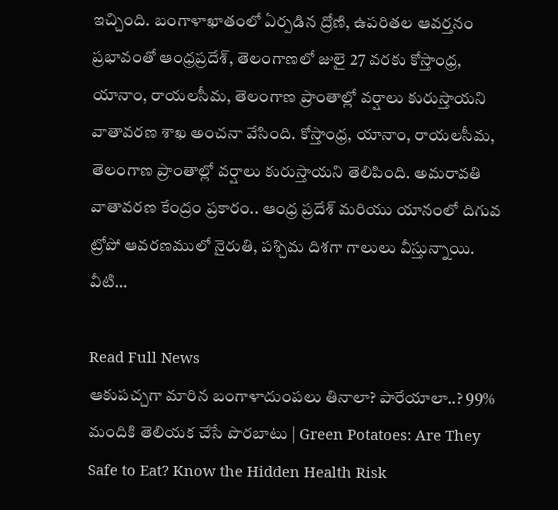ఇచ్చింది. బంగాళాఖాతంలో ఏర్పడిన ద్రోణి, ఉపరితల ఆవర్తనం ప్రభావంతో ఆంధ్రప్రదేశ్, తెలంగాణలో జులై 27 వరకు కోస్తాంధ్ర, యానాం, రాయలసీమ, తెలంగాణ ప్రాంతాల్లో వర్షాలు కురుస్తాయని వాతావరణ శాఖ అంచనా వేసింది. కోస్తాంధ్ర, యానాం, రాయలసీమ, తెలంగాణ ప్రాంతాల్లో వర్షాలు కురుస్తాయని తెలిపింది. అమరావతి వాతావరణ కేంద్రం ప్రకారం.. ఆంధ్ర ప్రదేశ్ మరియు యానంలో దిగువ ట్రోపో ఆవరణములో నైరుతి, పశ్చిమ దిశగా గాలులు వీస్తున్నాయి. వీటి…

Read Full News
ఆకుపచ్చగా మారిన బంగాళాదుంపలు తినాలా? పారేయాలా..? 99% మందికి తెలియక చేసే పొరబాటు | Green Potatoes: Are They Safe to Eat? Know the Hidden Health Risk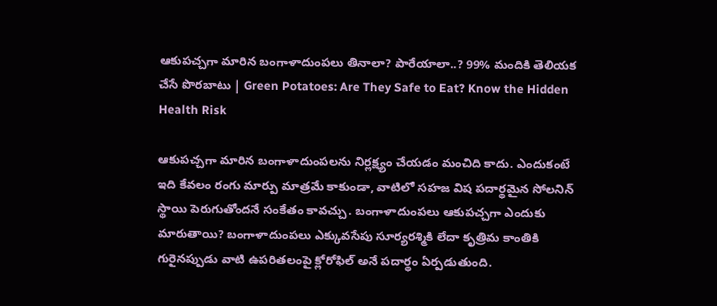ఆకుపచ్చగా మారిన బంగాళాదుంపలు తినాలా? పారేయాలా..? 99% మందికి తెలియక చేసే పొరబాటు | Green Potatoes: Are They Safe to Eat? Know the Hidden Health Risk

ఆకుపచ్చగా మారిన బంగాళాదుంపలను నిర్లక్ష్యం చేయడం మంచిది కాదు. ఎందుకంటే ఇది కేవలం రంగు మార్పు మాత్రమే కాకుండా, వాటిలో సహజ విష పదార్థమైన సోలనిన్ స్థాయి పెరుగుతోందనే సంకేతం కావచ్చు. బంగాళాదుంపలు ఆకుపచ్చగా ఎందుకు మారుతాయి? బంగాళాదుంపలు ఎక్కువసేపు సూర్యరశ్మికి లేదా కృత్రిమ కాంతికి గురైనప్పుడు వాటి ఉపరితలంపై క్లోరోఫిల్ అనే పదార్థం ఏర్పడుతుంది.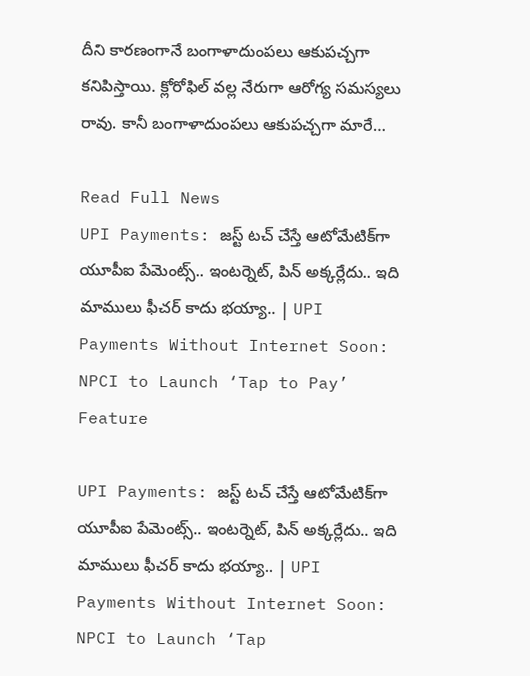దీని కారణంగానే బంగాళాదుంపలు ఆకుపచ్చగా కనిపిస్తాయి. క్లోరోఫిల్ వల్ల నేరుగా ఆరోగ్య సమస్యలు రావు. కానీ బంగాళాదుంపలు ఆకుపచ్చగా మారే…

Read Full News
UPI Payments: జస్ట్ టచ్ చేస్తే ఆటోమేటిక్‌గా యూపీఐ పేమెంట్స్.. ఇంటర్నెట్, పిన్ అక్కర్లేదు.. ఇది మాములు ఫీచర్ కాదు భయ్యా.. | UPI Payments Without Internet Soon: NPCI to Launch ‘Tap to Pay’ Feature

UPI Payments: జస్ట్ టచ్ చేస్తే ఆటోమేటిక్‌గా యూపీఐ పేమెంట్స్.. ఇంటర్నెట్, పిన్ అక్కర్లేదు.. ఇది మాములు ఫీచర్ కాదు భయ్యా.. | UPI Payments Without Internet Soon: NPCI to Launch ‘Tap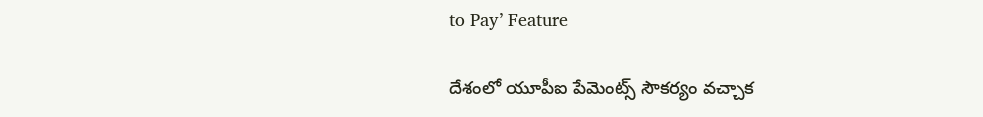to Pay’ Feature

దేశంలో యూపీఐ పేమెంట్స్ సౌకర్యం వచ్చాక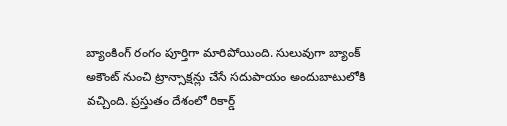బ్యాంకింగ్ రంగం పూర్తిగా మారిపోయింది. సులువుగా బ్యాంక్ అకౌంట్ నుంచి ట్రాన్సాక్షన్లు చేసే సదుపాయం అందుబాటులోకి వచ్చింది. ప్రస్తుతం దేశంలో రికార్డ్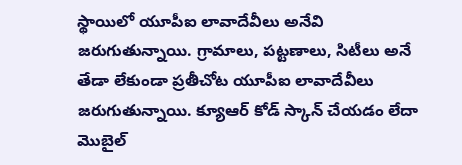స్థాయిలో యూపీఐ లావాదేవీలు అనేవి జరుగుతున్నాయి. గ్రామాలు, పట్టణాలు, సిటీలు అనే తేడా లేకుండా ప్రతీచోట యూపీఐ లావాదేవీలు జరుగుతున్నాయి. క్యూఆర్ కోడ్ స్కాన్ చేయడం లేదా మొబైల్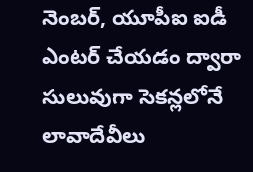నెంబర్, యూపీఐ ఐడీ ఎంటర్ చేయడం ద్వారా సులువుగా సెకన్లలోనే లావాదేవీలు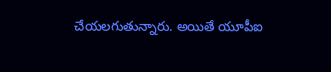చేయలగుతున్నారు. అయితే యూపీఐ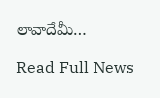లావాదేవీు…

Read Full News